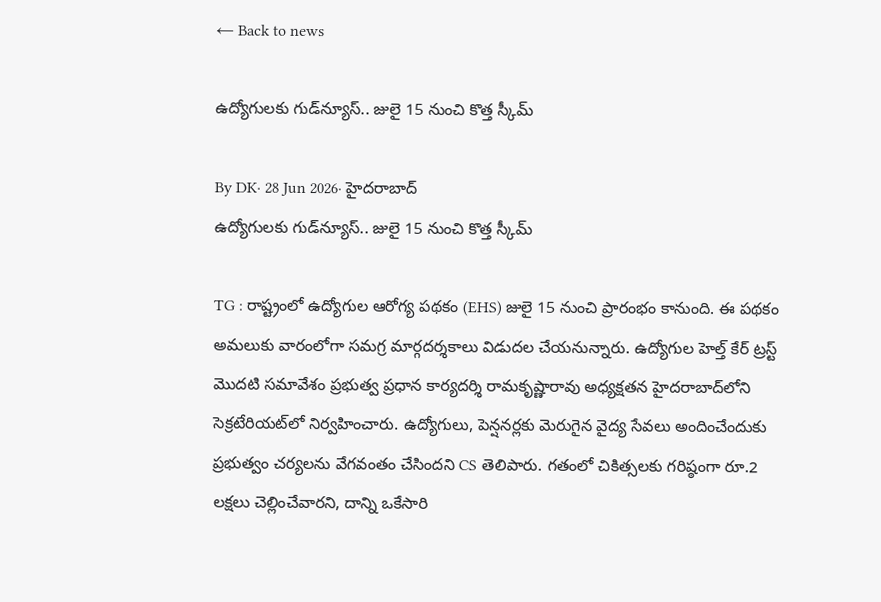← Back to news

ఉద్యోగులకు గుడ్‌న్యూస్.. జులై 15 నుంచి కొత్త స్కీమ్

By DK· 28 Jun 2026· హైదరాబాద్‌
ఉద్యోగులకు గుడ్‌న్యూస్.. జులై 15 నుంచి కొత్త స్కీమ్

TG : రాష్ట్రంలో ఉద్యోగుల ఆరోగ్య పథకం (EHS) జులై 15 నుంచి ప్రారంభం కానుంది. ఈ పథకం అమలుకు వారంలోగా సమగ్ర మార్గదర్శకాలు విడుదల చేయనున్నారు. ఉద్యోగుల హెల్త్ కేర్ ట్రస్ట్ మొదటి సమావేశం ప్రభుత్వ ప్రధాన కార్యదర్శి రామకృష్ణారావు అధ్యక్షతన హైదరాబాద్‌లోని సెక్రటేరియట్‌లో నిర్వహించారు. ఉద్యోగులు, పెన్షనర్లకు మెరుగైన వైద్య సేవలు అందించేందుకు ప్రభుత్వం చర్యలను వేగవంతం చేసిందని CS తెలిపారు. గతంలో చికిత్సలకు గరిష్ఠంగా రూ.2 లక్షలు చెల్లించేవారని, దాన్ని ఒకేసారి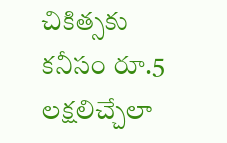చికిత్సకు కనీసం రూ.5 లక్షలిచ్చేలా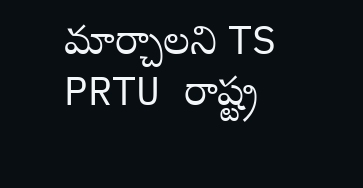మార్చాలని TS PRTU రాష్ట్ర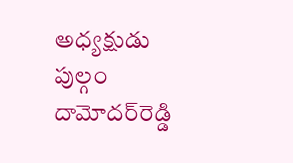అధ్యక్షుడు పుల్గం దామోదర్‌రెడ్డి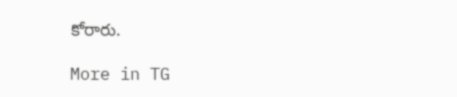కోరారు.

More in TG